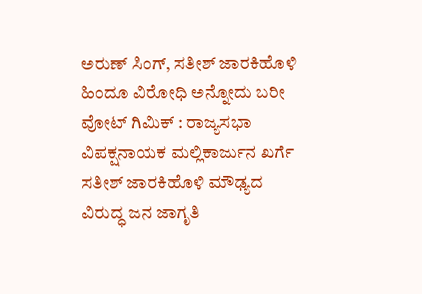ಅರುಣ್ ಸಿಂಗ್, ಸತೀಶ್ ಜಾರಕಿಹೊಳಿ ಹಿಂದೂ ವಿರೋಧಿ ಅನ್ನೋದು ಬರೀ ವೋಟ್ ಗಿಮಿಕ್ : ರಾಜ್ಯಸಭಾ ವಿಪಕ್ಷನಾಯಕ ಮಲ್ಲಿಕಾರ್ಜುನ ಖರ್ಗೆ
ಸತೀಶ್ ಜಾರಕಿಹೊಳಿ ಮೌಢ್ಯದ ವಿರುದ್ಧ ಜನ ಜಾಗೃತಿ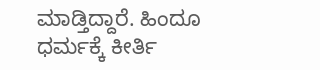ಮಾಡ್ತಿದ್ದಾರೆ. ಹಿಂದೂ ಧರ್ಮಕ್ಕೆ ಕೀರ್ತಿ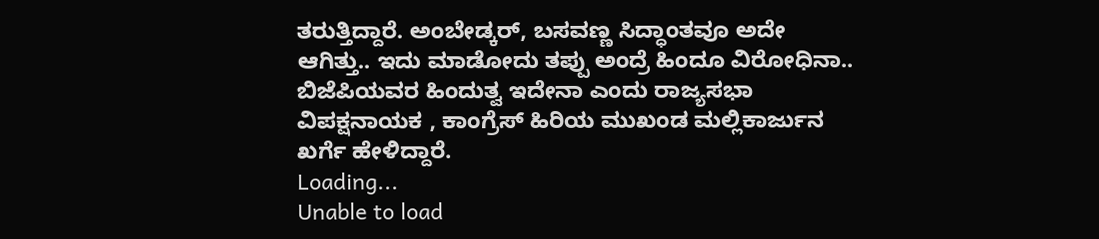ತರುತ್ತಿದ್ದಾರೆ. ಅಂಬೇಡ್ಕರ್, ಬಸವಣ್ಣ ಸಿದ್ಧಾಂತವೂ ಅದೇ ಆಗಿತ್ತು.. ಇದು ಮಾಡೋದು ತಪ್ಪು ಅಂದ್ರೆ ಹಿಂದೂ ವಿರೋಧಿನಾ.. ಬಿಜೆಪಿಯವರ ಹಿಂದುತ್ವ ಇದೇನಾ ಎಂದು ರಾಜ್ಯಸಭಾ ವಿಪಕ್ಷನಾಯಕ , ಕಾಂಗ್ರೆಸ್ ಹಿರಿಯ ಮುಖಂಡ ಮಲ್ಲಿಕಾರ್ಜುನ ಖರ್ಗೆ ಹೇಳಿದ್ದಾರೆ.
Loading...
Unable to load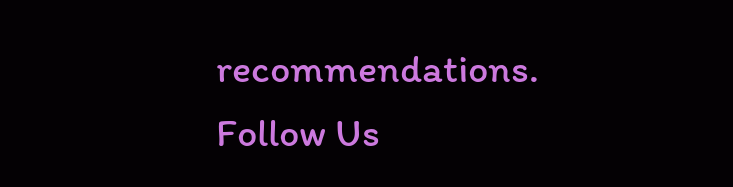recommendations.
Follow Us